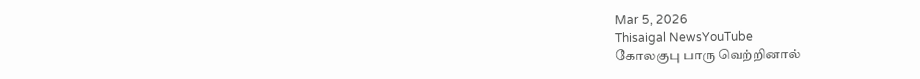Mar 5, 2026
Thisaigal NewsYouTube
கோலகுபு பாரு வெற்றினால்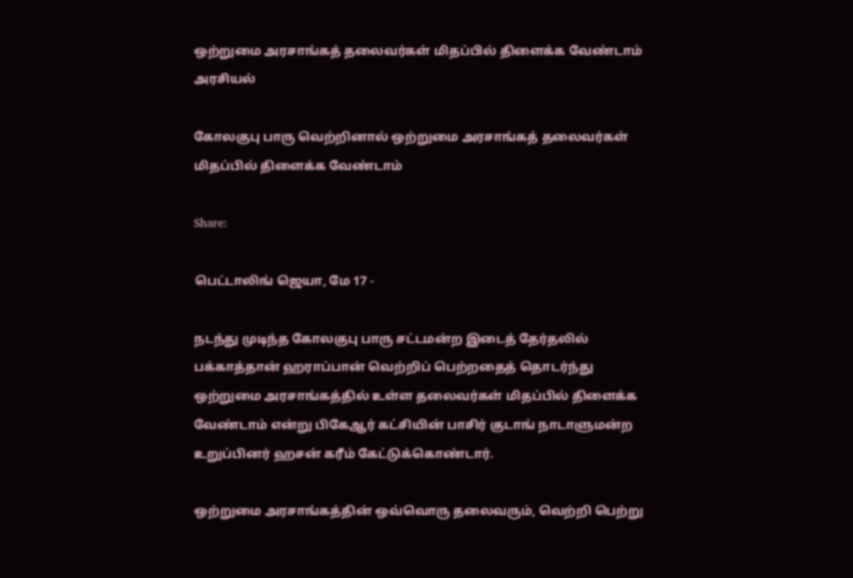ஒற்றுமை அரசாங்கத் தலைவர்கள் மிதப்பில் திளைக்க வேண்டாம்
அரசியல்

கோலகுபு பாரு வெற்றினால் ஒற்றுமை அரசாங்கத் தலைவர்கள் மிதப்பில் திளைக்க வேண்டாம்

Share:

பெட்டாலிங் ஜெயா, மே 17 -

நடந்து முடிந்த கோலகுபு பாரு சட்டமன்ற இடைத் தேர்தலில் பக்காத்தான் ஹராப்பான் வெற்றிப் பெற்றதைத் தொடர்ந்து ஒற்றுமை அரசாங்கத்தில் உள்ள தலைவர்கள் மிதப்பில் திளைக்க வேண்டாம் என்று பிகேஆர் கட்சியின் பாசிர் குடாங் நாடாளுமன்ற உறுப்பினர் ஹசன் கரீம் கேட்டுக்கொண்டார்.

ஒற்றுமை அரசாங்கத்தின் ஒவ்வொரு தலைவரும், வெற்றி பெற்று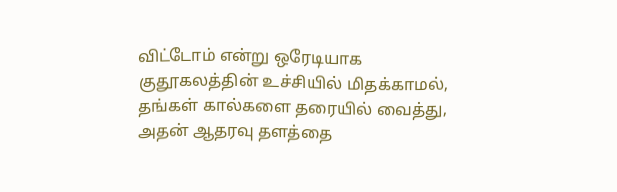விட்டோம் என்று ஒரேடியாக குதூகலத்தின் உச்சியில் மிதக்காமல், தங்கள் கால்களை தரையில் வைத்து, அதன் ஆதரவு தளத்தை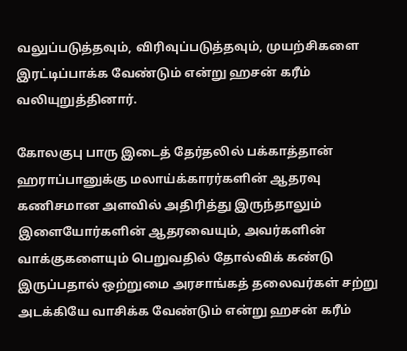வலுப்படுத்தவும், விரிவுப்படுத்தவும், முயற்சிகளை இரட்டிப்பாக்க வேண்டும் என்று ஹசன் கரீம் வலியுறுத்தினார்.

கோலகுபு பாரு இடைத் தேர்தலில் பக்காத்தான் ஹராப்பானுக்கு மலாய்க்காரர்களின் ஆதரவு கணிசமான அளவில் அதிரித்து இருந்தாலும் இளையோர்களின் ஆதரவையும், அவர்களின் வாக்குகளையும் பெறுவதில் தோல்விக் கண்டு இருப்பதால் ஒற்றுமை அரசாங்கத் தலைவர்கள் சற்று அடக்கியே வாசிக்க வேண்டும் என்று ஹசன் கரீம்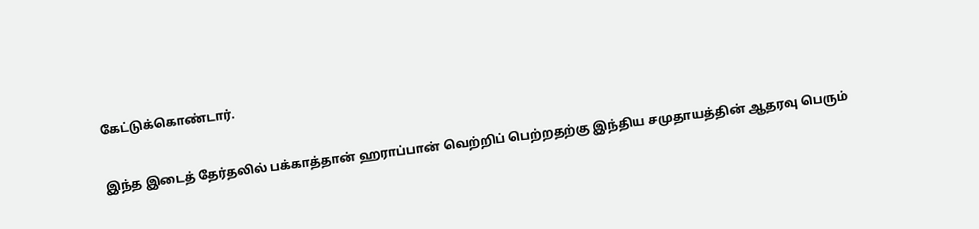கேட்டுக்கொண்டார்.

இந்த இடைத் தேர்தலில் பக்காத்தான் ஹராப்பான் வெற்றிப் பெற்றதற்கு இந்திய சமுதாயத்தின் ஆதரவு பெரும்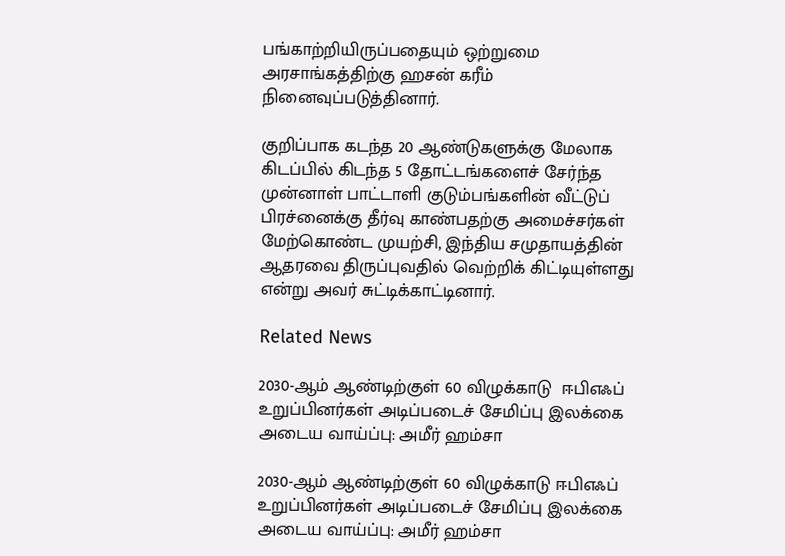பங்காற்றியிருப்பதையும் ஒற்றுமை அரசாங்கத்திற்கு ஹசன் கரீம் நினைவுப்படுத்தினார்.

குறிப்பாக கடந்த 20 ஆண்டுகளுக்கு மேலாக கிடப்பில் கிடந்த 5 தோட்டங்களைச் சேர்ந்த முன்னாள் பாட்டாளி குடும்பங்களின் வீட்டுப் பிரச்னைக்கு தீர்வு காண்பதற்கு அமைச்சர்கள் மேற்கொண்ட முயற்சி, இந்திய சமுதாயத்தின் ஆதரவை திருப்புவதில் வெற்றிக் கிட்டியுள்ளது என்று அவர் சுட்டிக்காட்டினார்.

Related News

2030-ஆம் ஆண்டிற்குள் 60 விழுக்காடு  ஈபிஎஃப் உறுப்பினர்கள் அடிப்படைச் சேமிப்பு இலக்கை அடைய வாய்ப்பு: அமீர் ஹம்சா

2030-ஆம் ஆண்டிற்குள் 60 விழுக்காடு ஈபிஎஃப் உறுப்பினர்கள் அடிப்படைச் சேமிப்பு இலக்கை அடைய வாய்ப்பு: அமீர் ஹம்சா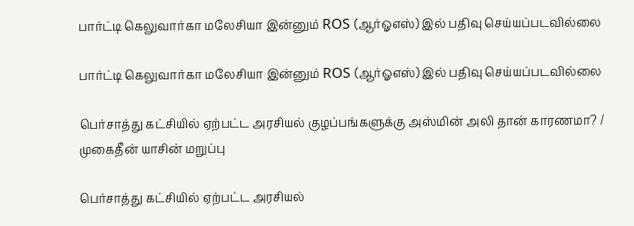பார்ட்டி கெலுவார்கா மலேசியா இன்னும் ROS (ஆர்ஓஎஸ்) இல் பதிவு செய்யப்படவில்லை

பார்ட்டி கெலுவார்கா மலேசியா இன்னும் ROS (ஆர்ஓஎஸ்) இல் பதிவு செய்யப்படவில்லை

பெர்சாத்து கட்சியில் ஏற்பட்ட அரசியல் குழப்பங்களுக்கு அஸ்மின் அலி தான் காரணமா? / முகைதீன் யாசின் மறுப்பு

பெர்சாத்து கட்சியில் ஏற்பட்ட அரசியல்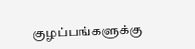குழப்பங்களுக்கு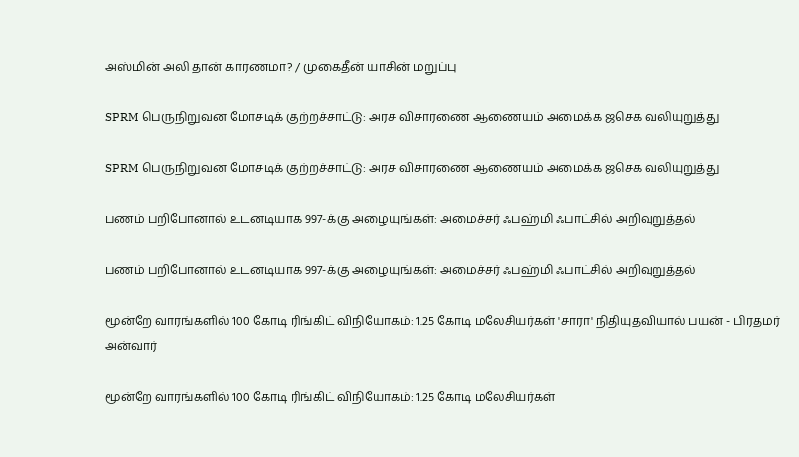அஸ்மின் அலி தான் காரணமா? / முகைதீன் யாசின் மறுப்பு

SPRM பெருநிறுவன மோசடிக் குற்றச்சாட்டு: அரச விசாரணை ஆணையம் அமைக்க ஜசெக வலியுறுத்து

SPRM பெருநிறுவன மோசடிக் குற்றச்சாட்டு: அரச விசாரணை ஆணையம் அமைக்க ஜசெக வலியுறுத்து

பணம் பறிபோனால் உடனடியாக 997-க்கு அழையுங்கள்: அமைச்சர் ஃபஹ்மி ஃபாட்சில் அறிவுறுத்தல்

பணம் பறிபோனால் உடனடியாக 997-க்கு அழையுங்கள்: அமைச்சர் ஃபஹ்மி ஃபாட்சில் அறிவுறுத்தல்

மூன்றே வாரங்களில் 100 கோடி ரிங்கிட் விநியோகம்: 1.25 கோடி மலேசியர்கள் 'சாரா' நிதியுதவியால் பயன் - பிரதமர் அன்வார்

மூன்றே வாரங்களில் 100 கோடி ரிங்கிட் விநியோகம்: 1.25 கோடி மலேசியர்கள்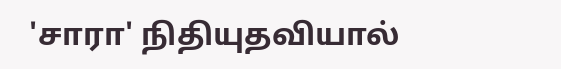'சாரா' நிதியுதவியால்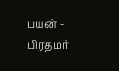பயன் - பிரதமர்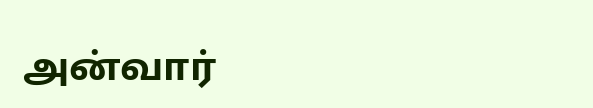அன்வார்